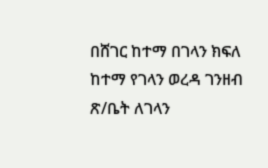በሸገር ከተማ በገላን ክፍለ ከተማ የገላን ወረዳ ገንዘብ ጽ/ቤት ለገላን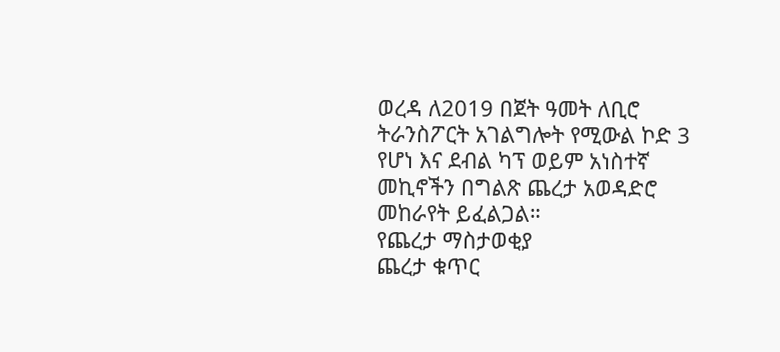ወረዳ ለ2019 በጀት ዓመት ለቢሮ ትራንስፖርት አገልግሎት የሚውል ኮድ 3 የሆነ እና ደብል ካፕ ወይም አነስተኛ መኪኖችን በግልጽ ጨረታ አወዳድሮ መከራየት ይፈልጋል።
የጨረታ ማስታወቂያ
ጨረታ ቁጥር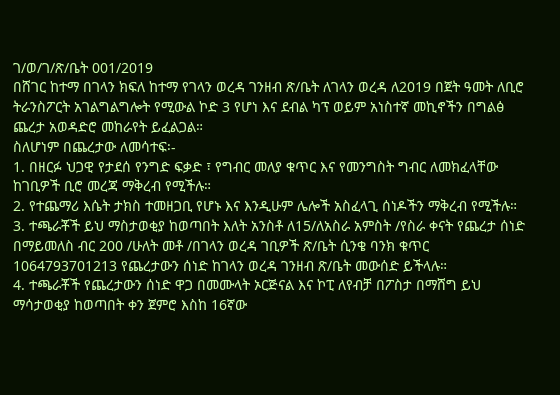ገ/ወ/ገ/ጽ/ቤት 001/2019
በሸገር ከተማ በገላን ክፍለ ከተማ የገላን ወረዳ ገንዘብ ጽ/ቤት ለገላን ወረዳ ለ2019 በጀት ዓመት ለቢሮ ትራንስፖርት አገልግልግሎት የሚውል ኮድ 3 የሆነ እና ደብል ካፕ ወይም አነስተኛ መኪኖችን በግልፅ ጨረታ አወዳድሮ መከራየት ይፈልጋል።
ስለሆነም በጨረታው ለመሳተፍ፡-
1. በዘርፉ ህጋዊ የታደሰ የንግድ ፍቃድ ፣ የግብር መለያ ቁጥር እና የመንግስት ግብር ለመክፈላቸው ከገቢዎች ቢሮ መረጃ ማቅረብ የሚችሉ።
2. የተጨማሪ እሴት ታክስ ተመዘጋቢ የሆኑ እና እንዲሁም ሌሎች አስፈላጊ ሰነዶችን ማቅረብ የሚችሉ።
3. ተጫራቾች ይህ ማስታወቂያ ከወጣበት እለት አንስቶ ለ15/ለአስራ አምስት /የስራ ቀናት የጨረታ ሰነድ በማይመለስ ብር 200 /ሁለት መቶ /በገላን ወረዳ ገቢዎች ጽ/ቤት ሲንቄ ባንክ ቁጥር 1064793701213 የጨረታውን ሰነድ ከገላን ወረዳ ገንዘብ ጽ/ቤት መውሰድ ይችላሉ።
4. ተጫራቾች የጨረታውን ሰነድ ዋጋ በመሙላት ኦርጅናል እና ኮፒ ለየብቻ በፖስታ በማሸግ ይህ ማሳታወቂያ ከወጣበት ቀን ጀምሮ እስከ 16ኛው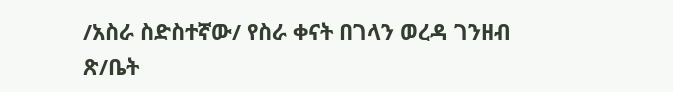/አስራ ስድስተኛው/ የስራ ቀናት በገላን ወረዳ ገንዘብ ጽ/ቤት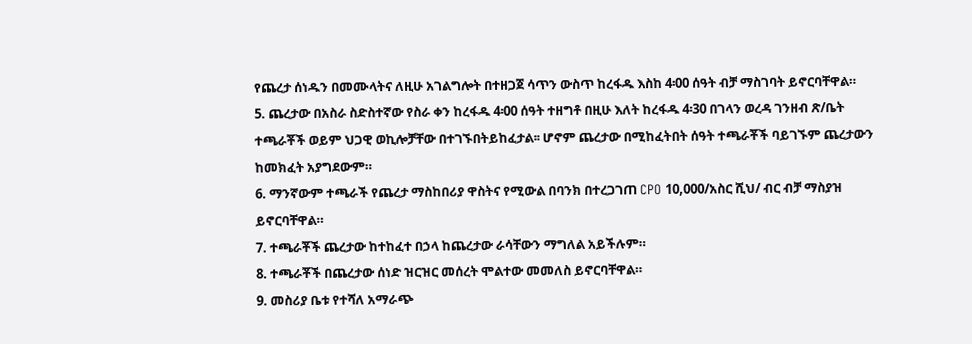የጨረታ ሰነዱን በመሙላትና ለዚሁ አገልግሎት በተዘጋጀ ሳጥን ውስጥ ከረፋዱ እስከ 4፡00 ሰዓት ብቻ ማስገባት ይኖርባቸዋል።
5. ጨረታው በአስራ ስድስተኛው የስራ ቀን ከረፋዱ 4፡00 ሰዓት ተዘግቶ በዚሁ እለት ከረፋዱ 4፡30 በገላን ወረዳ ገንዘብ ጽ/ቤት ተጫራቾች ወይም ህጋዊ ወኪሎቻቸው በተገኙበትይከፈታል፡፡ ሆኖም ጨረታው በሚከፈትበት ሰዓት ተጫራቾች ባይገኙም ጨረታውን ከመክፈት አያግደውም።
6. ማንኛውም ተጫራች የጨረታ ማስከበሪያ ዋስትና የሚውል በባንክ በተረጋገጠ CPO 10,000/አስር ሺህ/ ብር ብቻ ማስያዝ ይኖርባቸዋል።
7. ተጫራቾች ጨረታው ከተከፈተ በኃላ ከጨረታው ራሳቸውን ማግለል አይችሉም።
8. ተጫራቾች በጨረታው ሰነድ ዝርዝር መሰረት ሞልተው መመለስ ይኖርባቸዋል።
9. መስሪያ ቤቱ የተሻለ አማራጭ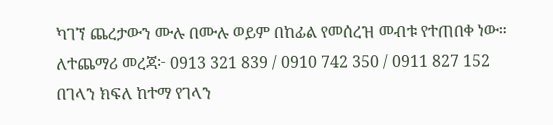ካገኘ ጨረታውን ሙሉ በሙሉ ወይም በከፊል የመሰረዝ መብቱ የተጠበቀ ነው።
ለተጨማሪ መረጃ፦ 0913 321 839 / 0910 742 350 / 0911 827 152
በገላን ክፍለ ከተማ የገላን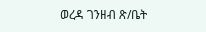ወረዳ ገንዘብ ጽ/ቤት